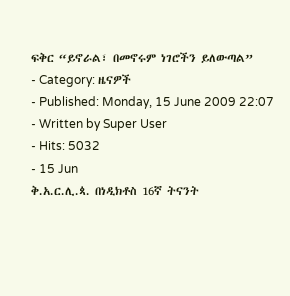ፍቅር “ይኖራል፣ በመኖሩም ነገሮችን ይለውጣል”
- Category: ዜናዎች
- Published: Monday, 15 June 2009 22:07
- Written by Super User
- Hits: 5032
- 15 Jun
ቅ.አ.ር.ሊ.ጳ. በነዲክቶስ 16ኛ ትናንት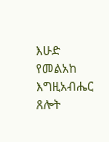እሁድ የመልአከ እግዚአብሔር ጸሎት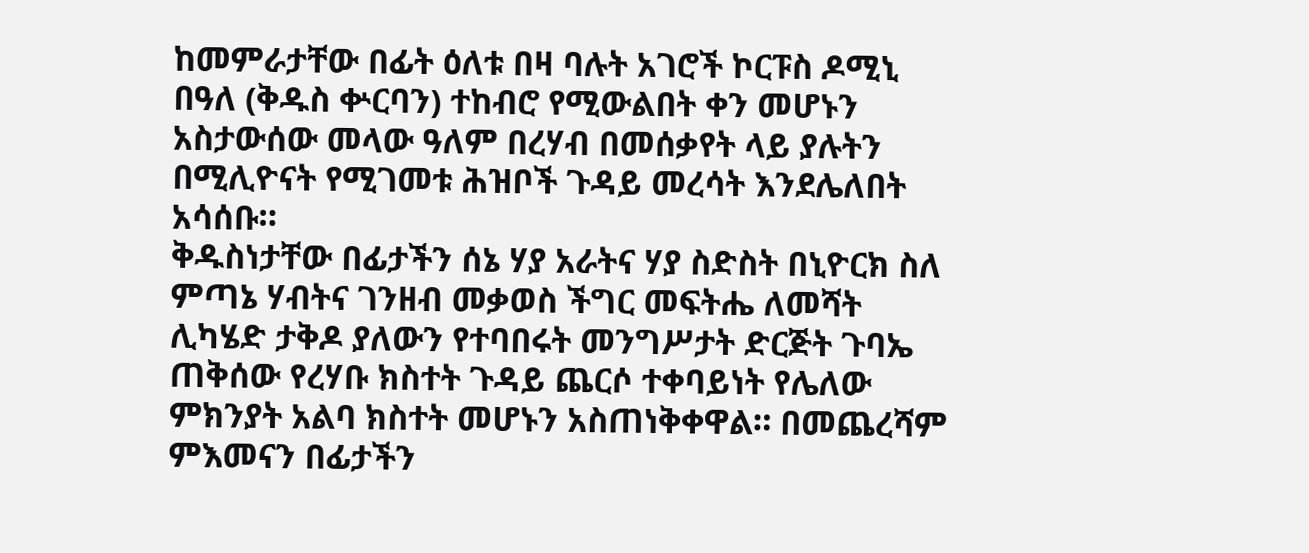ከመምራታቸው በፊት ዕለቱ በዛ ባሉት አገሮች ኮርፑስ ዶሚኒ በዓለ (ቅዱስ ቍርባን) ተከብሮ የሚውልበት ቀን መሆኑን አስታውሰው መላው ዓለም በረሃብ በመሰቃየት ላይ ያሉትን በሚሊዮናት የሚገመቱ ሕዝቦች ጉዳይ መረሳት እንደሌለበት አሳሰቡ።
ቅዱስነታቸው በፊታችን ሰኔ ሃያ አራትና ሃያ ስድስት በኒዮርክ ስለ ምጣኔ ሃብትና ገንዘብ መቃወስ ችግር መፍትሔ ለመሻት ሊካሄድ ታቅዶ ያለውን የተባበሩት መንግሥታት ድርጅት ጉባኤ ጠቅሰው የረሃቡ ክስተት ጉዳይ ጨርሶ ተቀባይነት የሌለው ምክንያት አልባ ክስተት መሆኑን አስጠነቅቀዋል። በመጨረሻም ምእመናን በፊታችን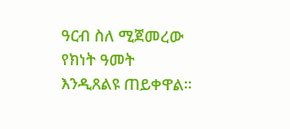ዓርብ ስለ ሚጀመረው የክነት ዓመት እንዲጸልዩ ጠይቀዋል።